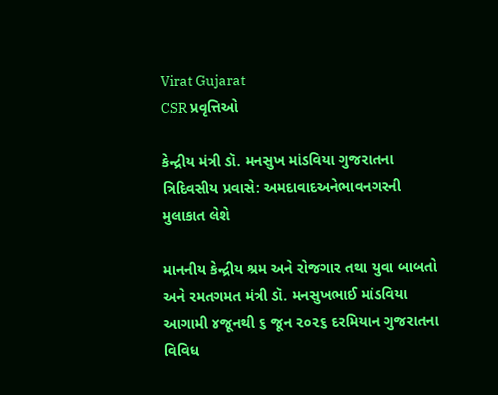Virat Gujarat
CSR પ્રવૃત્તિઓ

કેન્દ્રીય મંત્રી ડૉ. મનસુખ માંડવિયા ગુજરાતના ત્રિદિવસીય પ્રવાસે: અમદાવાદઅનેભાવનગરની મુલાકાત લેશે

માનનીય કેન્દ્રીય શ્રમ અને રોજગાર તથા યુવા બાબતો અને રમતગમત મંત્રી ડૉ. મનસુખભાઈ માંડવિયા આગામી ૪જૂનથી ૬ જૂન ૨૦૨૬ દરમિયાન ગુજરાતના વિવિધ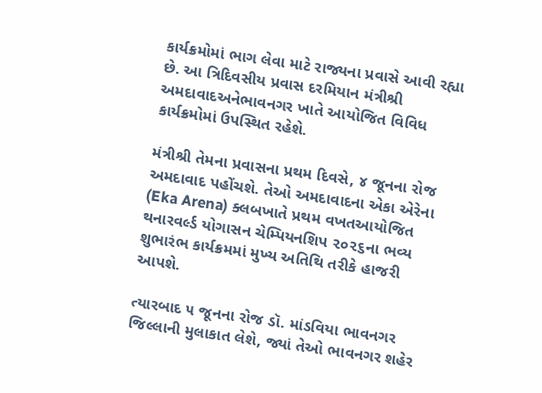કાર્યક્રમોમાં ભાગ લેવા માટે રાજ્યના પ્રવાસે આવી રહ્યા છે. આ ત્રિદિવસીય પ્રવાસ દરમિયાન મંત્રીશ્રી અમદાવાદઅનેભાવનગર ખાતે આયોજિત વિવિધ કાર્યક્રમોમાં ઉપસ્થિત રહેશે.

મંત્રીશ્રી તેમના પ્રવાસના પ્રથમ દિવસે, ૪ જૂનના રોજ અમદાવાદ પહોંચશે. તેઓ અમદાવાદના એકા એરેના (Eka Arena) ક્લબખાતે પ્રથમ વખતઆયોજિત થનારવર્લ્ડ યોગાસન ચેમ્પિયનશિપ ૨૦૨૬ના ભવ્ય શુભારંભ કાર્યક્રમમાં મુખ્ય અતિથિ તરીકે હાજરી આપશે.

ત્યારબાદ ૫ જૂનના રોજ ડૉ. માંડવિયા ભાવનગર જિલ્લાની મુલાકાત લેશે, જ્યાં તેઓ ભાવનગર શહેર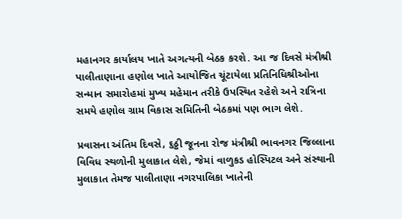મહાનગર કાર્યાલય ખાતે અગત્યની બેઠક કરશે. આ જ દિવસે મંત્રીશ્રી પાલીતાણાના હણોલ ખાતે આયોજિત ચૂંટાયેલા પ્રતિનિધિશ્રીઓના સન્માન સમારોહમાં મુખ્ય મહેમાન તરીકે ઉપસ્થિત રહેશે અને રાત્રિના સમયે હણોલ ગ્રામ વિકાસ સમિતિની બેઠકમાં પણ ભાગ લેશે.

પ્રવાસના અંતિમ દિવસે, ૬ઠ્ઠી જૂનના રોજ મંત્રીશ્રી ભાવનગર જિલ્લાના વિવિધ સ્થળોની મુલાકાત લેશે, જેમાં વાળુકડ હોસ્પિટલ અને સંસ્થાની મુલાકાત તેમજ પાલીતાણા નગરપાલિકા ખાતેની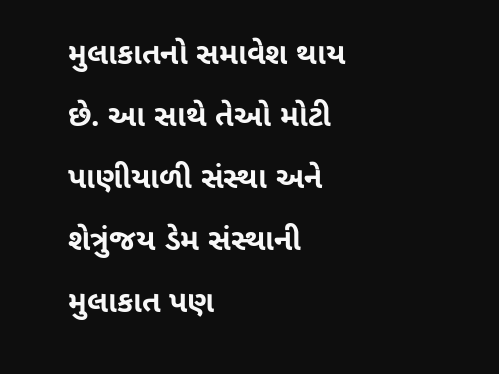મુલાકાતનો સમાવેશ થાય છે. આ સાથે તેઓ મોટી પાણીયાળી સંસ્થા અને શેત્રુંજય ડેમ સંસ્થાની મુલાકાત પણ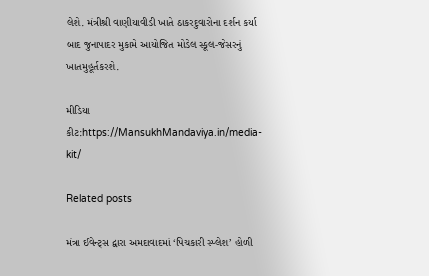લેશે. મંત્રીશ્રી વાણીયાવીડી ખાતે ઠાકરદુવારોના દર્શન કર્યા બાદ જુનાપાદર મુકામે આયોજિત મોડેલ સ્કૂલ-જેસરનું ખાતમુહૂર્તકરશે.

મીડિયા કીટ:https://MansukhMandaviya.in/media-kit/

Related posts

મંત્રા ઈવેન્ટ્સ દ્વારા અમદાવાદમાં ‘પિચકારી સ્પ્લેશ’ હોળી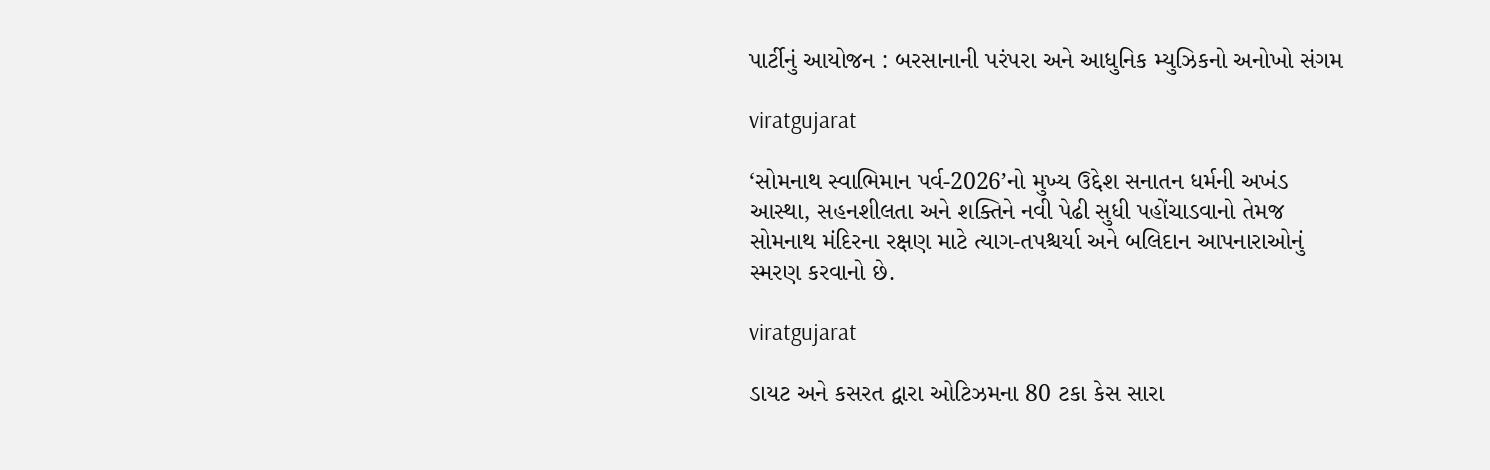પાર્ટીનું આયોજન : બરસાનાની પરંપરા અને આધુનિક મ્યુઝિકનો અનોખો સંગમ

viratgujarat

‘સોમનાથ સ્વાભિમાન પર્વ-2026’નો મુખ્ય ઉદ્દેશ સનાતન ધર્મની અખંડ આસ્થા, સહનશીલતા અને શક્તિને નવી પેઢી સુધી પહોંચાડવાનો તેમજ સોમનાથ મંદિરના રક્ષણ માટે ત્યાગ-તપશ્ચર્યા અને બલિદાન આપનારાઓનું સ્મરણ કરવાનો છે.

viratgujarat

ડાયટ અને કસરત દ્વારા ઓટિઝમના 80 ટકા કેસ સારા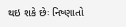થઇ શકે છેઃ નિષ્ણાતો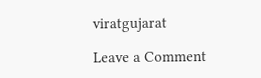viratgujarat

Leave a Comment